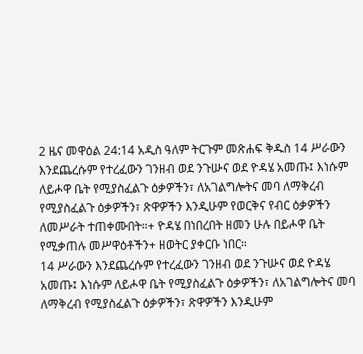2 ዜና መዋዕል 24:14 አዲስ ዓለም ትርጉም መጽሐፍ ቅዱስ 14 ሥራውን እንደጨረሱም የተረፈውን ገንዘብ ወደ ንጉሡና ወደ ዮዳሄ አመጡ፤ እነሱም ለይሖዋ ቤት የሚያስፈልጉ ዕቃዎችን፣ ለአገልግሎትና መባ ለማቅረብ የሚያስፈልጉ ዕቃዎችን፣ ጽዋዎችን እንዲሁም የወርቅና የብር ዕቃዎችን ለመሥራት ተጠቀሙበት።+ ዮዳሄ በነበረበት ዘመን ሁሉ በይሖዋ ቤት የሚቃጠሉ መሥዋዕቶችን+ ዘወትር ያቀርቡ ነበር።
14 ሥራውን እንደጨረሱም የተረፈውን ገንዘብ ወደ ንጉሡና ወደ ዮዳሄ አመጡ፤ እነሱም ለይሖዋ ቤት የሚያስፈልጉ ዕቃዎችን፣ ለአገልግሎትና መባ ለማቅረብ የሚያስፈልጉ ዕቃዎችን፣ ጽዋዎችን እንዲሁም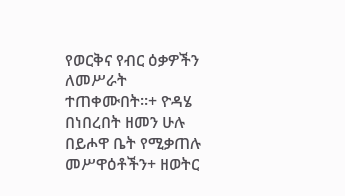የወርቅና የብር ዕቃዎችን ለመሥራት ተጠቀሙበት።+ ዮዳሄ በነበረበት ዘመን ሁሉ በይሖዋ ቤት የሚቃጠሉ መሥዋዕቶችን+ ዘወትር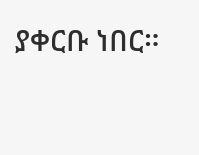ያቀርቡ ነበር።